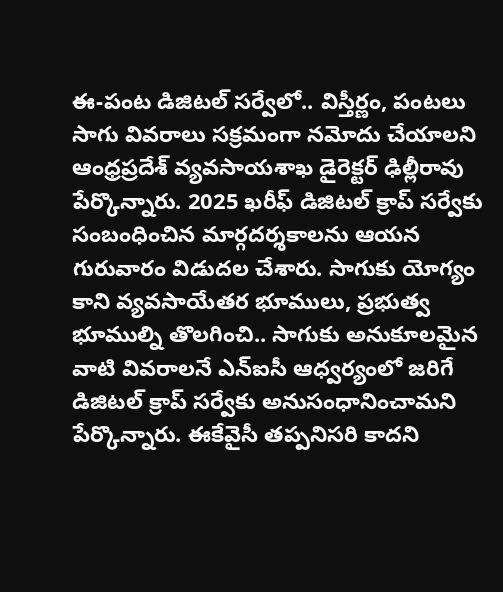ఈ-పంట డిజిటల్ సర్వేలో.. విస్తీర్ణం, పంటలు సాగు వివరాలు సక్రమంగా నమోదు చేయాలని ఆంధ్రప్రదేశ్ వ్యవసాయశాఖ డైరెక్టర్ ఢిల్లీరావు పేర్కొన్నారు. 2025 ఖరీఫ్ డిజిటల్ క్రాప్ సర్వేకు సంబంధించిన మార్గదర్శకాలను ఆయన గురువారం విడుదల చేశారు. సాగుకు యోగ్యం కాని వ్యవసాయేతర భూములు, ప్రభుత్వ భూముల్ని తొలగించి.. సాగుకు అనుకూలమైన వాటి వివరాలనే ఎన్ఐసీ ఆధ్వర్యంలో జరిగే డిజిటల్ క్రాప్ సర్వేకు అనుసంధానించామని పేర్కొన్నారు. ఈకేవైసీ తప్పనిసరి కాదని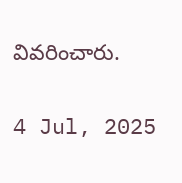వివరించారు.

4 Jul, 2025